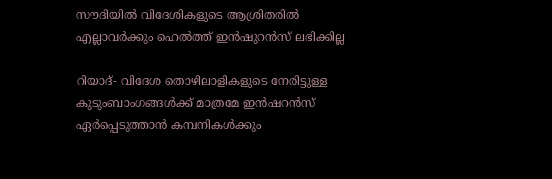സൗദിയില്‍ വിദേശികളുടെ ആശ്രിതരില്‍ എല്ലാവര്‍ക്കും ഹെല്‍ത്ത് ഇന്‍ഷുറന്‍സ് ലഭിക്കില്ല

റിയാദ്- വിദേശ തൊഴിലാളികളുടെ നേരിട്ടുള്ള കുടുംബാംഗങ്ങള്‍ക്ക് മാത്രമേ ഇന്‍ഷറന്‍സ് ഏര്‍പ്പെടുത്താന്‍ കമ്പനികള്‍ക്കും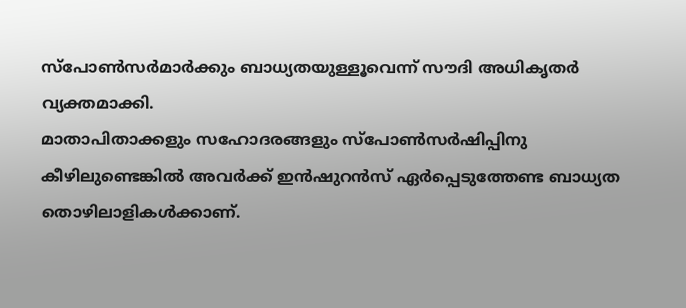സ്‌പോണ്‍സര്‍മാര്‍ക്കും ബാധ്യതയുള്ളൂവെന്ന് സൗദി അധികൃതര്‍ വ്യക്തമാക്കി.
മാതാപിതാക്കളും സഹോദരങ്ങളും സ്‌പോണ്‍സര്‍ഷിപ്പിനു കീഴിലുണ്ടെങ്കില്‍ അവര്‍ക്ക് ഇന്‍ഷുറന്‍സ് ഏര്‍പ്പെടുത്തേണ്ട ബാധ്യത തൊഴിലാളികള്‍ക്കാണ്.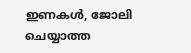ഇണകള്‍, ജോലി ചെയ്യാത്ത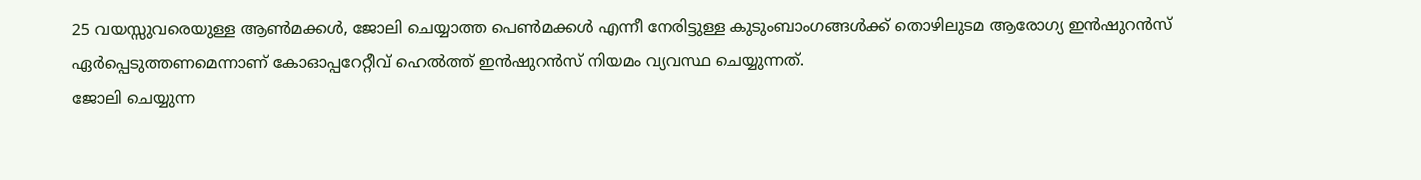25 വയസ്സുവരെയുള്ള ആണ്‍മക്കള്‍, ജോലി ചെയ്യാത്ത പെണ്‍മക്കള്‍ എന്നീ നേരിട്ടുള്ള കുടുംബാംഗങ്ങള്‍ക്ക് തൊഴിലുടമ ആരോഗ്യ ഇന്‍ഷുറന്‍സ് ഏര്‍പ്പെടുത്തണമെന്നാണ് കോഓപ്പറേറ്റീവ് ഹെല്‍ത്ത് ഇന്‍ഷുറന്‍സ് നിയമം വ്യവസ്ഥ ചെയ്യുന്നത്.
ജോലി ചെയ്യുന്ന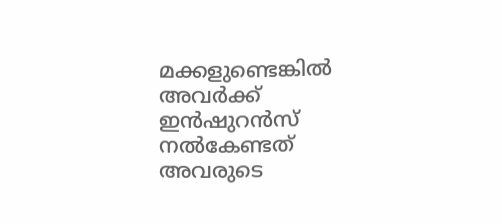മക്കളുണ്ടെങ്കില്‍ അവര്‍ക്ക് ഇന്‍ഷുറന്‍സ് നല്‍കേണ്ടത് അവരുടെ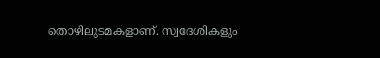തൊഴിലുടമകളാണ്. സ്വദേശികളും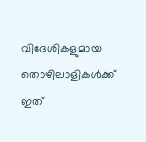വിദേശികളുമായ തൊഴിലാളികള്‍ക്ക് ഇത്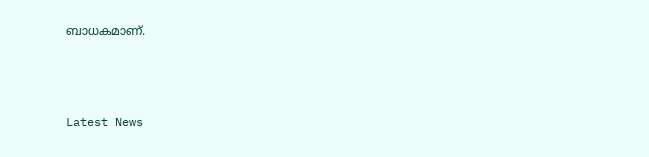ബാധകമാണ്.



Latest News